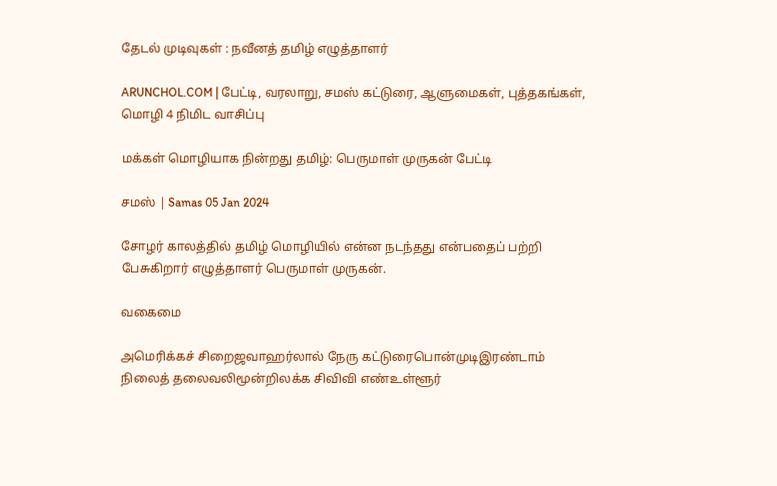தேடல் முடிவுகள் : நவீனத் தமிழ் எழுத்தாளர்

ARUNCHOL.COM | பேட்டி, வரலாறு, சமஸ் கட்டுரை, ஆளுமைகள், புத்தகங்கள், மொழி 4 நிமிட வாசிப்பு

மக்கள் மொழியாக நின்றது தமிழ்: பெருமாள் முருகன் பேட்டி

சமஸ் | Samas 05 Jan 2024

சோழர் காலத்தில் தமிழ் மொழியில் என்ன நடந்தது என்பதைப் பற்றி பேசுகிறார் எழுத்தாளர் பெருமாள் முருகன்.

வகைமை

அமெரிக்கச் சிறைஜவாஹர்லால் நேரு கட்டுரைபொன்முடிஇரண்டாம் நிலைத் தலைவலிமூன்றிலக்க சிவிவி எண்உள்ளூர்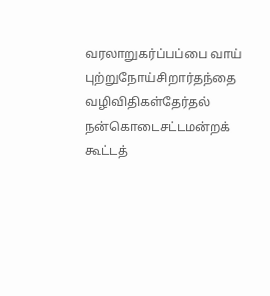வரலாறுகர்ப்பப்பை வாய் புற்றுநோய்சிறார்தந்தை வழிவிதிகள்தேர்தல் நன்கொடைசட்டமன்றக் கூட்டத்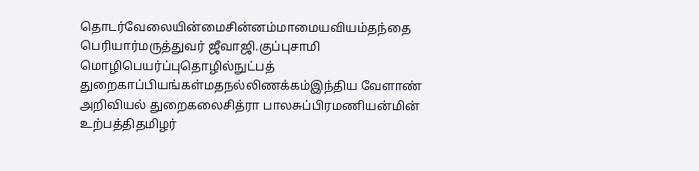தொடர்வேலையின்மைசின்னம்மாமையவியம்தந்தை பெரியார்மருத்துவர் ஜீவாஜி.குப்புசாமி மொழிபெயர்ப்புதொழில்நுட்பத் துறைகாப்பியங்கள்மதநல்லிணக்கம்இந்திய வேளாண் அறிவியல் துறைகலைசித்ரா பாலசுப்பிரமணியன்மின் உற்பத்திதமிழர்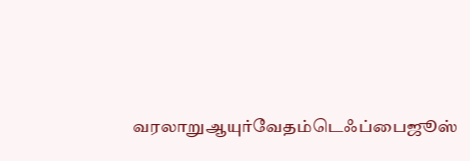வரலாறுஆயுர்வேதம்டெஃப்பைஜூஸ்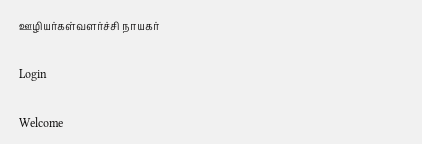ஊழியர்கள்வளர்ச்சி நாயகர்

Login

Welcome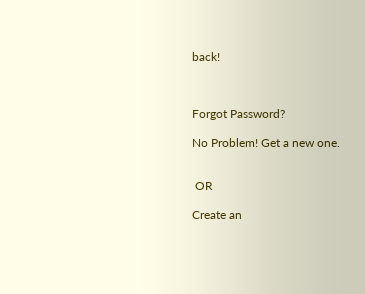back!



Forgot Password?

No Problem! Get a new one.


 OR

Create an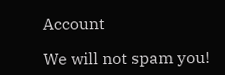Account

We will not spam you!